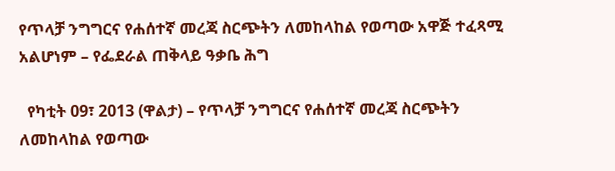የጥላቻ ንግግርና የሐሰተኛ መረጃ ስርጭትን ለመከላከል የወጣው አዋጅ ተፈጻሚ አልሆነም – የፌደራል ጠቅላይ ዓቃቤ ሕግ

  የካቲት 09፣ 2013 (ዋልታ) – የጥላቻ ንግግርና የሐሰተኛ መረጃ ስርጭትን ለመከላከል የወጣው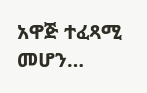አዋጅ ተፈጻሚ መሆን…